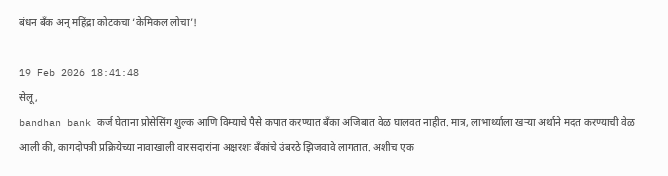बंधन बँक अन् महिंद्रा कोटकचा ‘केमिकल लोचा’!

19 Feb 2026 18:41:48
सेलू,
bandhan bank कर्ज घेताना प्रोसेसिंग शुल्क आणि विम्याचे पैसे कपात करण्यात बँका अजिबात वेळ घालवत नाहीत. मात्र, लाभार्थ्याला खर्‍या अर्थाने मदत करण्याची वेळ आली की, कागदोपत्री प्रक्रियेच्या नावाखाली वारसदारांना अक्षरशः बँकांचे उंबरठे झिजवावे लागतात. अशीच एक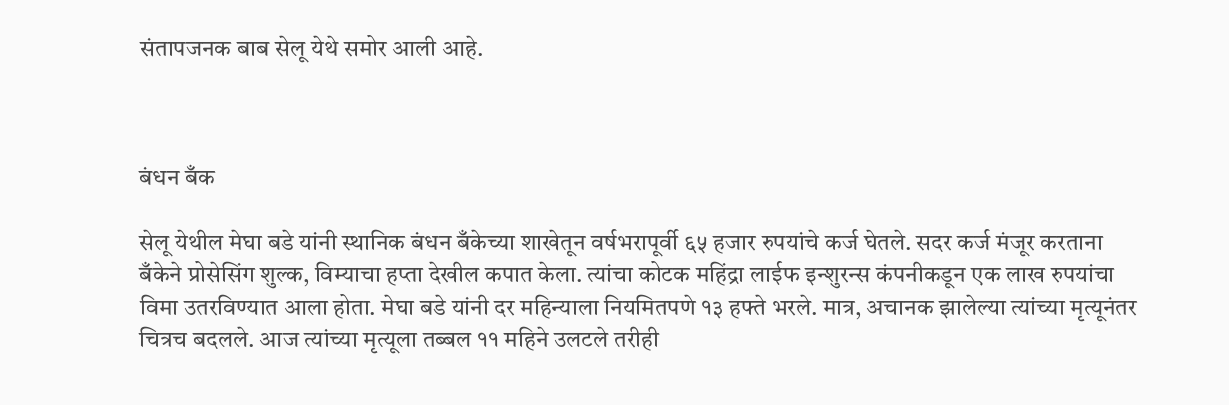संतापजनक बाब सेलू येथे समोर आली आहे.



बंधन बँक

सेलू येथील मेघा बडे यांनी स्थानिक बंधन बँकेच्या शाखेतून वर्षभरापूर्वी ६५ हजार रुपयांचे कर्ज घेतले. सदर कर्ज मंजूर करताना बँकेने प्रोसेसिंग शुल्क, विम्याचा हप्ता देखील कपात केला. त्यांचा कोटक महिंद्रा लाईफ इन्शुरन्स कंपनीकडून एक लाख रुपयांचा विमा उतरविण्यात आला होता. मेघा बडे यांनी दर महिन्याला नियमितपणे १३ हफ्ते भरले. मात्र, अचानक झालेल्या त्यांच्या मृत्यूनंतर चित्रच बदलले. आज त्यांच्या मृत्यूला तब्बल ११ महिने उलटले तरीही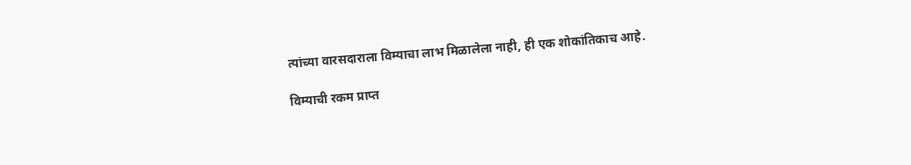त्यांच्या वारसदाराला विम्याचा लाभ मिळालेला नाही, ही एक शोकांतिकाच आहे.

विम्याची रकम प्राप्त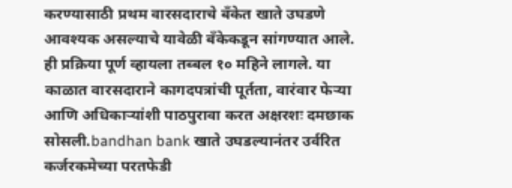करण्यासाठी प्रथम वारसदाराचे बँकेत खाते उघडणे आवश्यक असल्याचे यावेळी बँकेकडून सांगण्यात आले. ही प्रक्रिया पूर्ण व्हायला तब्बल १० महिने लागले. या काळात वारसदाराने कागदपत्रांची पूर्तता, वारंवार फेर्‍या आणि अधिकार्‍यांशी पाठपुरावा करत अक्षरशः दमछाक सोसली.bandhan bank खाते उघडल्यानंतर उर्वरित कर्जरकमेच्या परतफेडी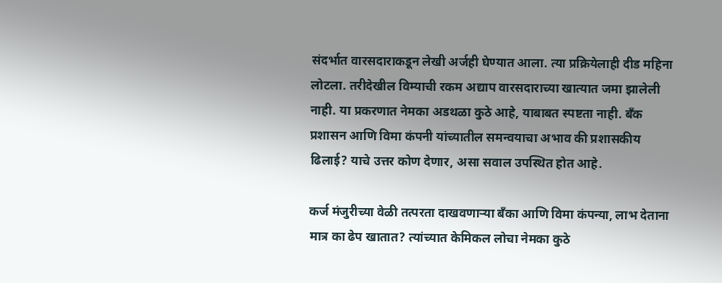संदर्भात वारसदाराकडून लेखी अर्जही घेण्यात आला. त्या प्रक्रियेलाही दीड महिना लोटला. तरीदेखील विम्याची रकम अद्याप वारसदाराच्या खात्यात जमा झालेली नाही. या प्रकरणात नेमका अडथळा कुठे आहे, याबाबत स्पष्टता नाही. बँक प्रशासन आणि विमा कंपनी यांच्यातील समन्वयाचा अभाव की प्रशासकीय ढिलाई? याचे उत्तर कोण देणार, असा सवाल उपस्थित होत आहे.

कर्ज मंजुरीच्या वेळी तत्परता दाखवणार्‍या बँका आणि विमा कंपन्या, लाभ देताना मात्र का ढेप खातात? त्यांच्यात केमिकल लोचा नेमका कुठे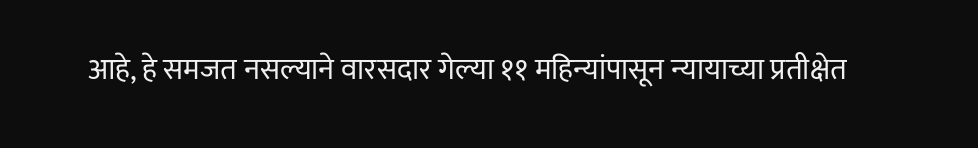आहे, हे समजत नसल्याने वारसदार गेल्या ११ महिन्यांपासून न्यायाच्या प्रतीक्षेत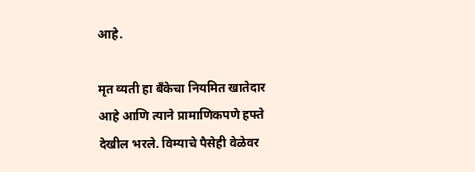आहे.

मृत व्यती हा बँकेचा नियमित खातेदार आहे आणि त्याने प्रामाणिकपणे हफ्ते देखील भरले. विम्याचे पैसेही वेळेवर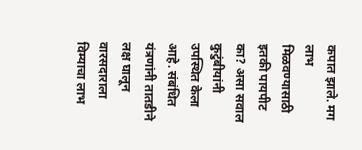कपात झाले. मग लाभ मिळवण्यासाठी इतकी पायपीट का? असा सवाल कुटुंबीयांनी उपस्थित केला आहे. संबंधित यंत्रणांनी तातडीने लक्ष घालून वारसदाराला विम्याचा लाभ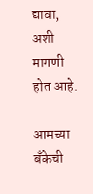द्यावा, अशी मागणी होत आहे.

आमच्या बँकेची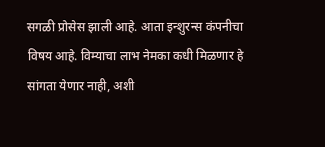सगळी प्रोसेस झाली आहे. आता इन्शुरन्स कंपनीचा विषय आहे. विम्याचा लाभ नेमका कधी मिळणार हे सांगता येणार नाही, अशी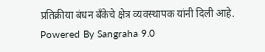प्रतिक्रीया बंधन बँकेचे क्षेत्र व्यवस्थापक यांनी दिली आहे.
Powered By Sangraha 9.0